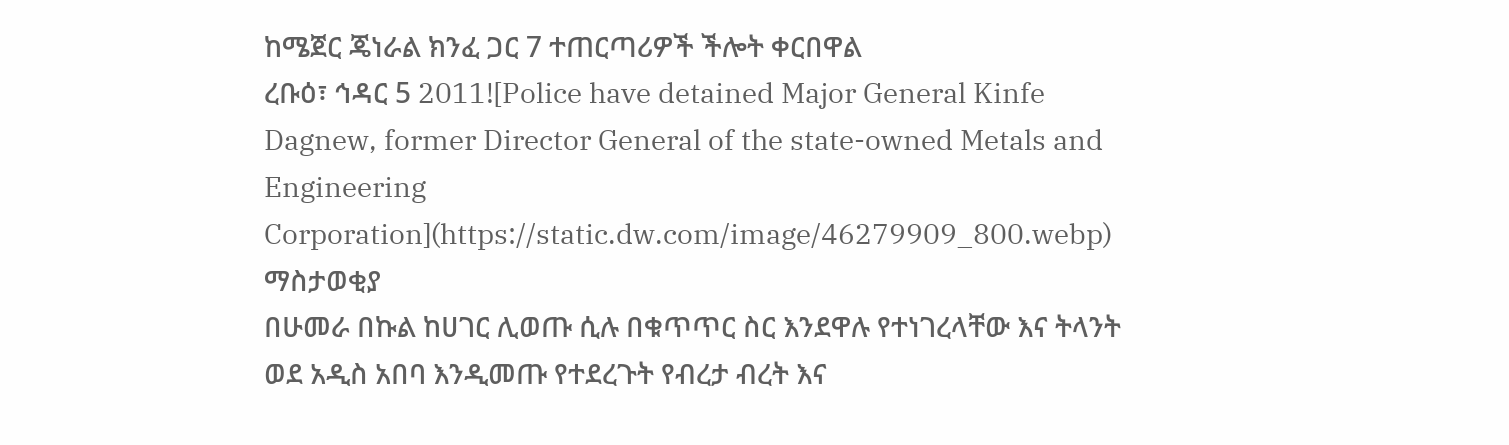ከሜጀር ጄነራል ክንፈ ጋር 7 ተጠርጣሪዎች ችሎት ቀርበዋል
ረቡዕ፣ ኅዳር 5 2011![Police have detained Major General Kinfe Dagnew, former Director General of the state-owned Metals and Engineering Corporation](https://static.dw.com/image/46279909_800.webp)
ማስታወቂያ
በሁመራ በኩል ከሀገር ሊወጡ ሲሉ በቁጥጥር ስር እንደዋሉ የተነገረላቸው እና ትላንት ወደ አዲስ አበባ እንዲመጡ የተደረጉት የብረታ ብረት እና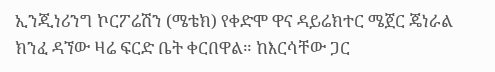ኢንጂነሪንግ ኮርፖሬሽን (ሜቴክ) የቀድሞ ዋና ዳይሬክተር ሜጀር ጄነራል ክንፈ ዳኘው ዛሬ ፍርድ ቤት ቀርበዋል። ከእርሳቸው ጋር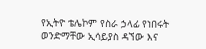የኢትዮ ቴሌኮም የስራ ኃላፊ የነበሩት ወንድማቸው ኢሳይያስ ዳኘው እና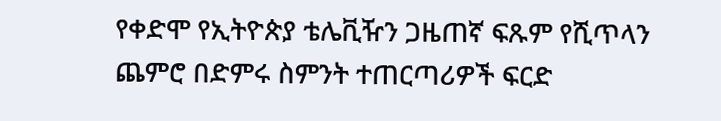የቀድሞ የኢትዮጵያ ቴሌቪዥን ጋዜጠኛ ፍጹም የሺጥላን ጨምሮ በድምሩ ስምንት ተጠርጣሪዎች ፍርድ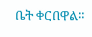ቤት ቀርበዋል።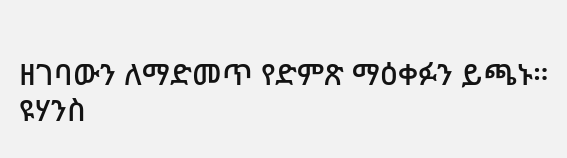ዘገባውን ለማድመጥ የድምጽ ማዕቀፉን ይጫኑ።
ዩሃንስ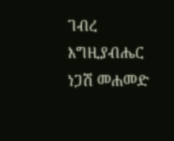ገብረ እግዚያብሔር
ነጋሽ መሐመድ